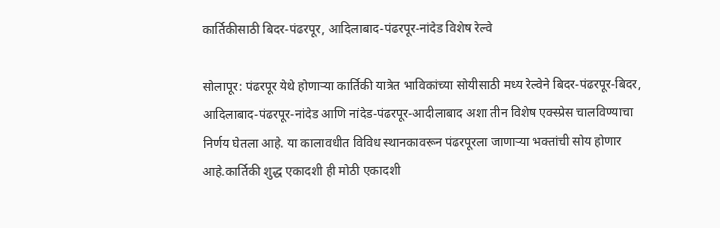कार्तिकीसाठी बिदर-पंढरपूर, आदिलाबाद-पंढरपूर-नांदेड विशेष रेल्वे

सोलापूर: पंढरपूर येथे होणार्‍या कार्तिकी यात्रेत भाविकांच्या सोयीसाठी मध्य रेल्वेने बिदर-पंढरपूर-बिदर, आदिलाबाद-पंढरपूर-नांदेड आणि नांदेड-पंढरपूर-आदीलाबाद अशा तीन विशेष एक्स्प्रेस चालविण्याचा निर्णय घेतला आहे. या कालावधीत विविध स्थानकावरून पंढरपूरला जाणार्‍या भक्तांची सोय होणार आहे.कार्तिकी शुद्ध एकादशी ही मोठी एकादशी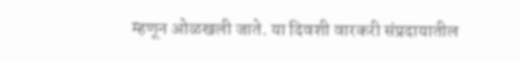म्हणून ओळखली जाते. या दिवशी वारकरी संप्रदायातील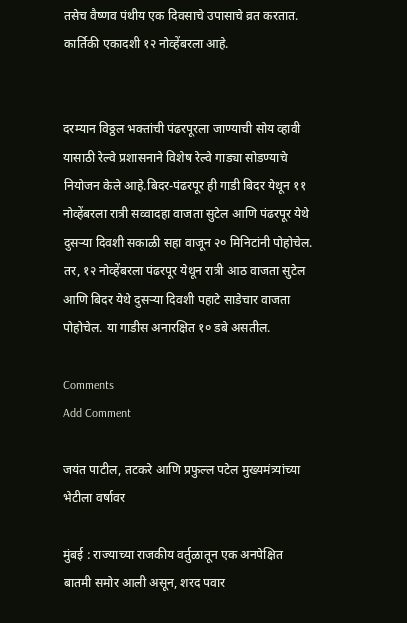तसेच वैष्णव पंथीय एक दिवसाचे उपासाचे व्रत करतात. कार्तिकी एकादशी १२ नोव्हेंबरला आहे.


दरम्यान विठ्ठल भक्तांची पंढरपूरला जाण्याची सोय व्हावी यासाठी रेल्वे प्रशासनाने विशेष रेल्वे गाड्या सोडण्याचे नियोजन केले आहे.बिदर-पंढरपूर ही गाडी बिदर येथून ११ नोव्हेंबरला रात्री सव्वादहा वाजता सुटेल आणि पंढरपूर येथे दुसर्‍या दिवशी सकाळी सहा वाजून २० मिनिटांनी पोहोचेल. तर, १२ नोव्हेंबरला पंढरपूर येथून रात्री आठ वाजता सुटेल आणि बिदर येथे दुसर्‍या दिवशी पहाटे साडेचार वाजता पोहोचेल. या गाडीस अनारक्षित १० डबे असतील.

Comments
Add Comment

जयंत पाटील, तटकरे आणि प्रफुल्ल पटेल मुख्यमंत्र्यांच्या भेटीला वर्षावर

मुंबई : राज्याच्या राजकीय वर्तुळातून एक अनपेक्षित बातमी समोर आली असून, शरद पवार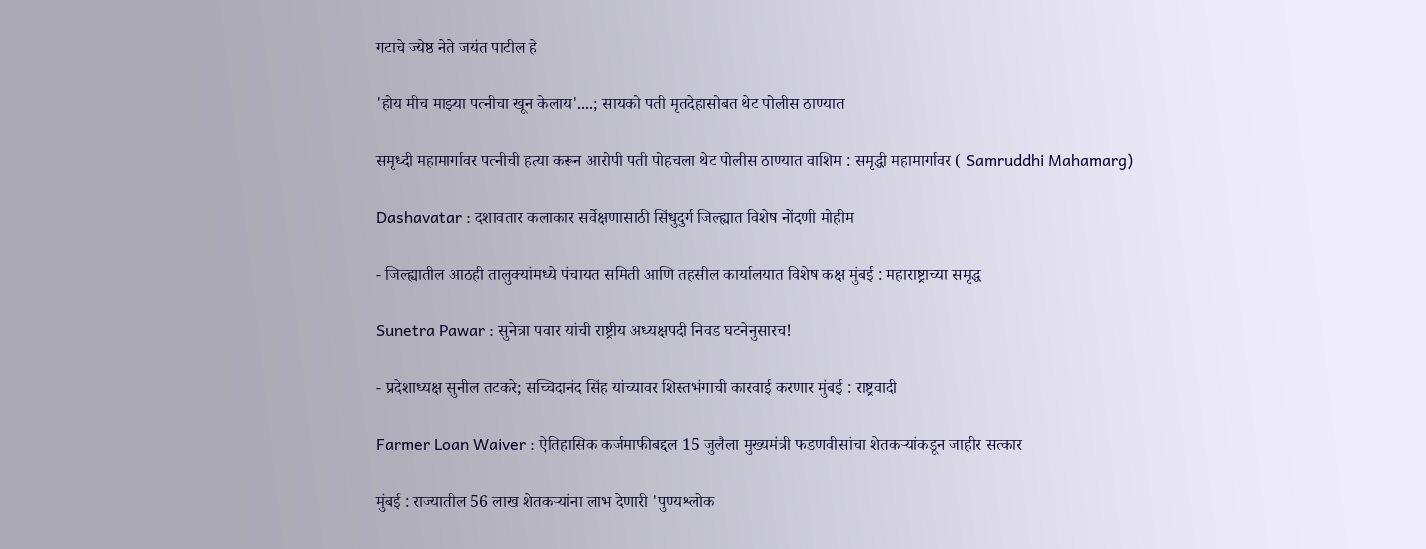गटाचे ज्येष्ठ नेते जयंत पाटील हे

'होय मीच माझ्या पत्नीचा खून केलाय'....; सायको पती मृतदेहासोबत थेट पोलीस ठाण्यात

समृध्दी महामार्गावर पत्नीची हत्या करून आरोपी पती पोहचला थेट पोलीस ठाण्यात वाशिम : समृद्धी महामार्गावर ( Samruddhi Mahamarg)

Dashavatar : दशावतार कलाकार सर्वेक्षणासाठी सिंधुदुर्ग जिल्ह्यात विशेष नोंदणी मोहीम

- जिल्ह्यातील आठही तालुक्यांमध्ये पंचायत समिती आणि तहसील कार्यालयात विशेष कक्ष मुंबई : महाराष्ट्राच्या समृद्ध

Sunetra Pawar : सुनेत्रा पवार यांची राष्ट्रीय अध्यक्षपदी निवड घटनेनुसारच!

- प्रदेशाध्यक्ष सुनील तटकरे; सच्चिदानंद सिंह यांच्यावर शिस्तभंगाची कारवाई करणार मुंबई : राष्ट्रवादी

Farmer Loan Waiver : ऐतिहासिक कर्जमाफीबद्दल 15 जुलैला मुख्यमंत्री फडणवीसांचा शेतकऱ्यांकडून जाहीर सत्कार

मुंबई : राज्यातील 56 लाख शेतकऱ्यांना लाभ देणारी 'पुण्यश्लोक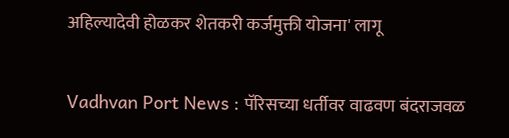अहिल्यादेवी होळकर शेतकरी कर्जमुक्ती योजना' लागू

Vadhvan Port News : पॅरिसच्या धर्तीवर वाढवण बंदराजवळ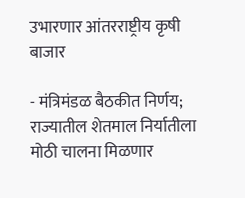उभारणार आंतरराष्ट्रीय कृषी बाजार

- मंत्रिमंडळ बैठकीत निर्णय; राज्यातील शेतमाल निर्यातीला मोठी चालना मिळणार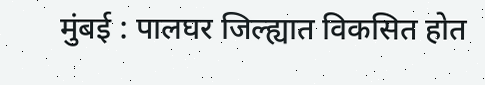मुंबई : पालघर जिल्ह्यात विकसित होत